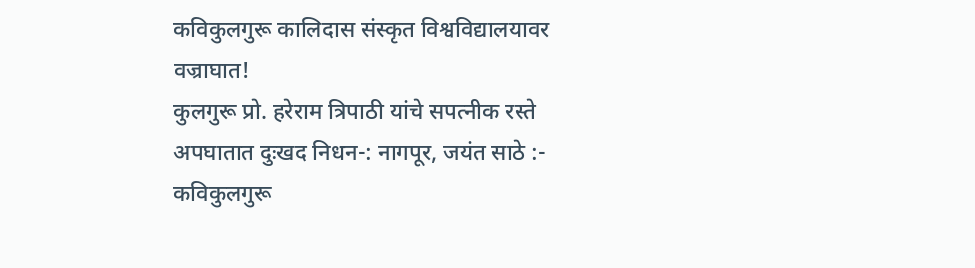कविकुलगुरू कालिदास संस्कृत विश्वविद्यालयावर वज्राघात!
कुलगुरू प्रो. हरेराम त्रिपाठी यांचे सपत्नीक रस्ते अपघातात दुःखद निधन-: नागपूर, जयंत साठे :- कविकुलगुरू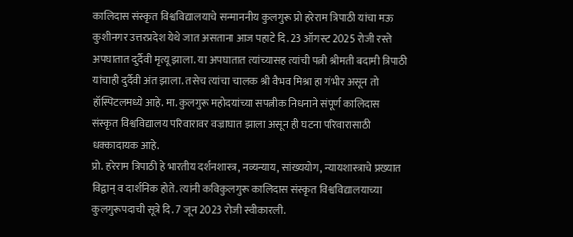कालिदास संस्कृत विश्वविद्यालयाचे सन्माननीय कुलगुरू प्रो हरेराम त्रिपाठी यांचा मऊ कुशीनगर उत्तरप्रदेश येथे जात असताना आज पहाटे दि. 23 ऑगस्ट 2025 रोजी रस्ते अपघातात दुर्दैवी मृत्यू झाला. या अपघातात त्यांच्यासह त्यांची पत्नी श्रीमती बदामी त्रिपाठी यांचाही दुर्दैवी अंत झाला. तसेच त्यांचा चालक श्री वैभव मिश्रा हा गंभीर असून तो हॉस्पिटलमध्ये आहे. मा. कुलगुरू महोदयांच्या सपत्नीक निधनाने संपूर्ण कालिदास संस्कृत विश्वविद्यालय परिवारावर वज्राघात झाला असून ही घटना परिवारासाठी धक्कादायक आहे.
प्रो. हरेराम त्रिपाठी हे भारतीय दर्शनशास्त्र, नव्यन्याय, सांख्ययोग, न्यायशास्त्राचे प्रख्यात विद्वान् व दार्शनिक होते. त्यांनी कविकुलगुरू कालिदास संस्कृत विश्वविद्यालयाच्या कुलगुरूपदाची सूत्रे दि. 7 जून 2023 रोजी स्वीकारली.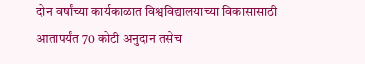दोन वर्षांच्या कार्यकाळात विश्वविद्यालयाच्या विकासासाठी आतापर्यंत 70 कोटी अनुदान तसेच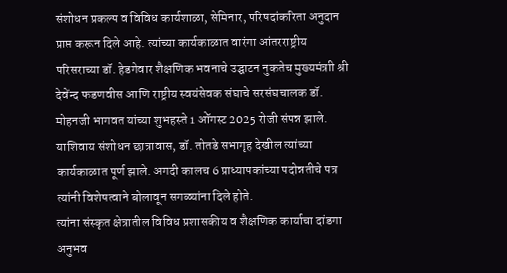संशोधन प्रकल्प व विविध कार्यशाळा, सेमिनार, परिषदांकरिता अनुदान प्राप्त करून दिले आहे. त्यांच्या कार्यकाळात वारंगा आंतरराष्ट्रीय परिसराच्या डॉ. हेडगेवार शैक्षणिक भवनाचे उद्घाटन नुकतेच मुख्यमंत्राी श्री देवेंन्द फडणवीस आणि राष्ट्रीय स्वयंसेवक संघाचे सरसंघचालक डॉ. मोहनजी भागवत यांच्या शुभहस्ते 1 ऑेगस्ट 2025 रोजी संपन्न झाले. याशिवाय संशोधन छात्रावास, डॉ. तोतडे सभागृह देखील त्यांच्या कार्यकाळात पूर्ण झाले. अगदी कालच 6 प्राध्यापकांच्या पदोन्नतीचे पत्र त्यांनी विशेषत्वाने बोलावून सगळ्यांना दिले होते.
त्यांना संस्कृत क्षेत्रातील विविध प्रशासकीय व शैक्षणिक कार्याचा दांडगा अनुभव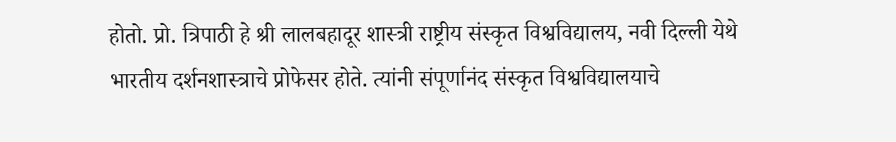होतो. प्रो. त्रिपाठी हे श्री लालबहादूर शास्त्री राष्ट्रीय संस्कृत विश्वविद्यालय, नवी दिल्ली येथे भारतीय दर्शनशास्त्राचे प्रोफेसर होते. त्यांनी संपूर्णानंद संस्कृत विश्वविद्यालयाचे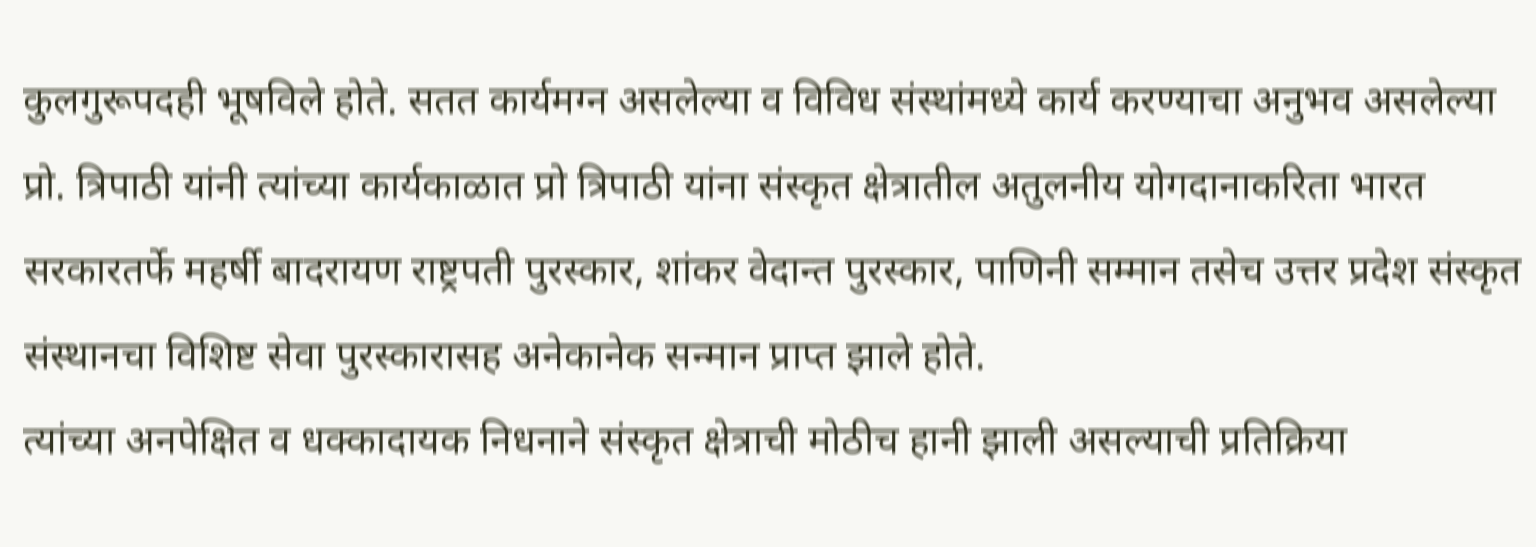कुलगुरूपदही भूषविले होते. सतत कार्यमग्न असलेल्या व विविध संस्थांमध्ये कार्य करण्याचा अनुभव असलेल्या प्रो. त्रिपाठी यांनी त्यांच्या कार्यकाळात प्रो त्रिपाठी यांना संस्कृत क्षेत्रातील अतुलनीय योगदानाकरिता भारत सरकारतर्फे महर्षी बादरायण राष्ट्रपती पुरस्कार, शांकर वेदान्त पुरस्कार, पाणिनी सम्मान तसेच उत्तर प्रदेश संस्कृत संस्थानचा विशिष्ट सेवा पुरस्कारासह अनेकानेक सन्मान प्राप्त झाले होते.
त्यांच्या अनपेक्षित व धक्कादायक निधनाने संस्कृत क्षेत्राची मोठीच हानी झाली असल्याची प्रतिक्रिया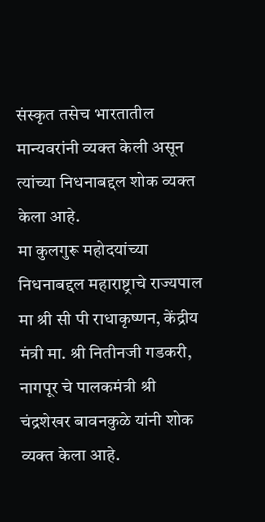संस्कृत तसेच भारतातील मान्यवरांनी व्यक्त केली असून त्यांच्या निधनाबद्दल शोक व्यक्त केला आहे.
मा कुलगुरू महोदयांच्या निधनाबद्दल महाराष्ट्राचे राज्यपाल मा श्री सी पी राधाकृष्णन, केंद्रीय मंत्री मा. श्री नितीनजी गडकरी, नागपूर चे पालकमंत्री श्री चंद्रशेखर बावनकुळे यांनी शोक व्यक्त केला आहे.